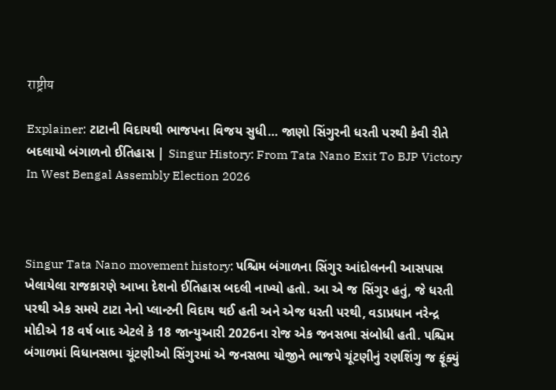राष्ट्रीय

Explainer: ટાટાની વિદાયથી ભાજપના વિજય સુધી… જાણો સિંગુરની ધરતી પરથી કેવી રીતે બદલાયો બંગાળનો ઈતિહાસ | Singur History: From Tata Nano Exit To BJP Victory In West Bengal Assembly Election 2026



Singur Tata Nano movement history: પશ્ચિમ બંગાળના સિંગુર આંદોલનની આસપાસ ખેલાયેલા રાજકારણે આખા દેશનો ઈતિહાસ બદલી નાખ્યો હતો. આ એ જ સિંગુર હતું, જે ધરતી પરથી એક સમયે ટાટા નેનો પ્લાન્ટની વિદાય થઈ હતી અને એજ ધરતી પરથી, વડાપ્રધાન નરેન્દ્ર મોદીએ 18 વર્ષ બાદ એટલે કે 18 જાન્યુઆરી 2026ના રોજ એક જનસભા સંબોધી હતી. પશ્ચિમ બંગાળમાં વિધાનસભા ચૂંટણીઓ સિંગુરમાં એ જનસભા યોજીને ભાજપે ચૂંટણીનું રણશિંગુ જ ફૂંક્યું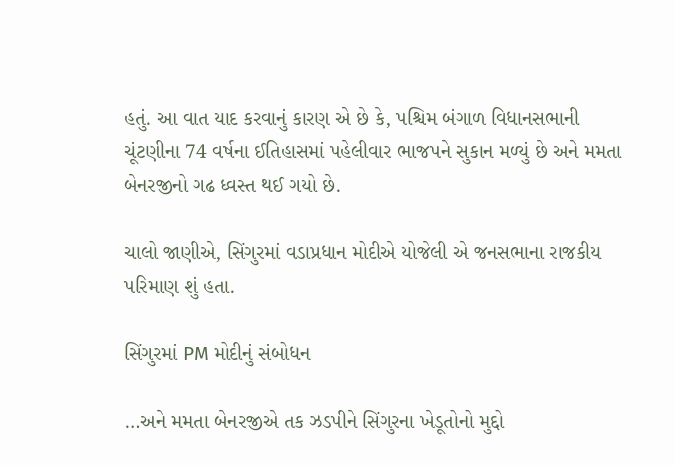હતું. આ વાત યાદ કરવાનું કારણ એ છે કે, પશ્ચિમ બંગાળ વિધાનસભાની ચૂંટણીના 74 વર્ષના ઈતિહાસમાં પહેલીવાર ભાજપને સુકાન મળ્યું છે અને મમતા બેનરજીનો ગઢ ધ્વસ્ત થઈ ગયો છે.

ચાલો જાણીએ, સિંગુરમાં વડાપ્રધાન મોદીએ યોજેલી એ જનસભાના રાજકીય પરિમાણ શું હતા.

સિંગુરમાં PM મોદીનું સંબોધન

…અને મમતા બેનરજીએ તક ઝડપીને સિંગુરના ખેડૂતોનો મુદ્દો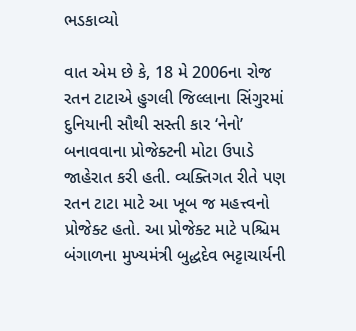ભડકાવ્યો

વાત એમ છે કે, 18 મે 2006ના રોજ રતન ટાટાએ હુગલી જિલ્લાના સિંગુરમાં દુનિયાની સૌથી સસ્તી કાર ‘નેનો’ બનાવવાના પ્રોજેક્ટની મોટા ઉપાડે જાહેરાત કરી હતી. વ્યક્તિગત રીતે પણ રતન ટાટા માટે આ ખૂબ જ મહત્ત્વનો પ્રોજેક્ટ હતો. આ પ્રોજેક્ટ માટે પશ્ચિમ બંગાળના મુખ્યમંત્રી બુદ્ધદેવ ભટ્ટાચાર્યની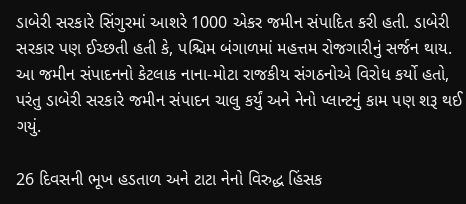ડાબેરી સરકારે સિંગુરમાં આશરે 1000 એકર જમીન સંપાદિત કરી હતી. ડાબેરી સરકાર પણ ઈચ્છતી હતી કે, પશ્ચિમ બંગાળમાં મહત્તમ રોજગારીનું સર્જન થાય. આ જમીન સંપાદનનો કેટલાક નાના-મોટા રાજકીય સંગઠનોએ વિરોધ કર્યો હતો, પરંતુ ડાબેરી સરકારે જમીન સંપાદન ચાલુ કર્યું અને નેનો પ્લાન્ટનું કામ પણ શરૂ થઈ ગયું.

26 દિવસની ભૂખ હડતાળ અને ટાટા નેનો વિરુદ્ધ હિંસક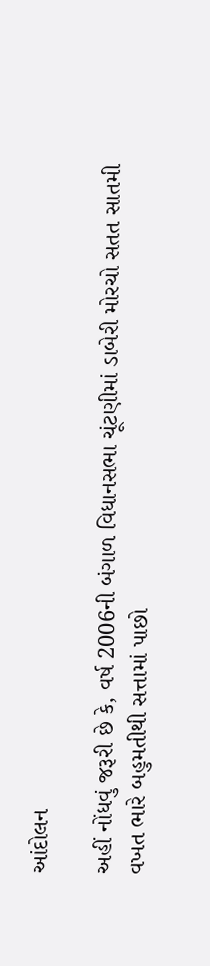આંદોલન

અહીં નોંધવું જરૂરી છે કે, વર્ષ 2006ની બંગાળ વિધાનસભા ચૂંટણીમાં ડાબેરી મોરચો સતત સાતમી વખત ભારે બહુમતીથી સત્તામાં પાછો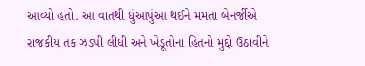આવ્યો હતો. આ વાતથી ધુંઆપુંઆ થઈને મમતા બેનર્જીએ રાજકીય તક ઝડપી લીધી અને ખેડૂતોના હિતનો મુદ્દો ઉઠાવીને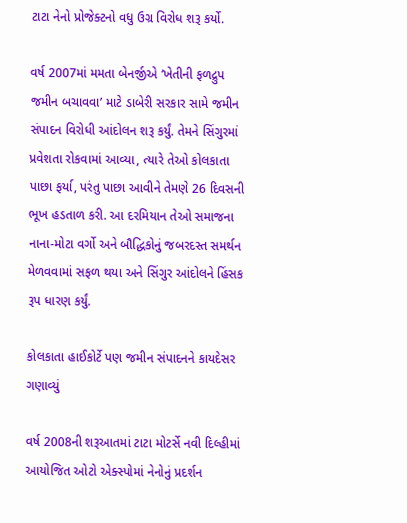ટાટા નેનો પ્રોજેક્ટનો વધુ ઉગ્ર વિરોધ શરૂ કર્યો.

વર્ષ 2007માં મમતા બેનર્જીએ ‘ખેતીની ફળદ્રુપ જમીન બચાવવા’ માટે ડાબેરી સરકાર સામે જમીન સંપાદન વિરોધી આંદોલન શરૂ કર્યું. તેમને સિંગુરમાં પ્રવેશતા રોકવામાં આવ્યા, ત્યારે તેઓ કોલકાતા પાછા ફર્યા, પરંતુ પાછા આવીને તેમણે 26 દિવસની ભૂખ હડતાળ કરી. આ દરમિયાન તેઓ સમાજના નાના-મોટા વર્ગો અને બૌદ્ધિકોનું જબરદસ્ત સમર્થન મેળવવામાં સફળ થયા અને સિંગુર આંદોલને હિંસક રૂપ ધારણ કર્યું.

કોલકાતા હાઈકોર્ટે પણ જમીન સંપાદનને કાયદેસર ગણાવ્યું

વર્ષ 2008ની શરૂઆતમાં ટાટા મોટર્સે નવી દિલ્હીમાં આયોજિત ઓટો એક્સ્પોમાં નેનોનું પ્રદર્શન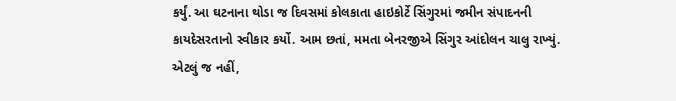કર્યું. આ ઘટનાના થોડા જ દિવસમાં કોલકાતા હાઇકોર્ટે સિંગુરમાં જમીન સંપાદનની કાયદેસરતાનો સ્વીકાર કર્યો. આમ છતાં, મમતા બેનરજીએ સિંગુર આંદોલન ચાલુ રાખ્યું. એટલું જ નહીં,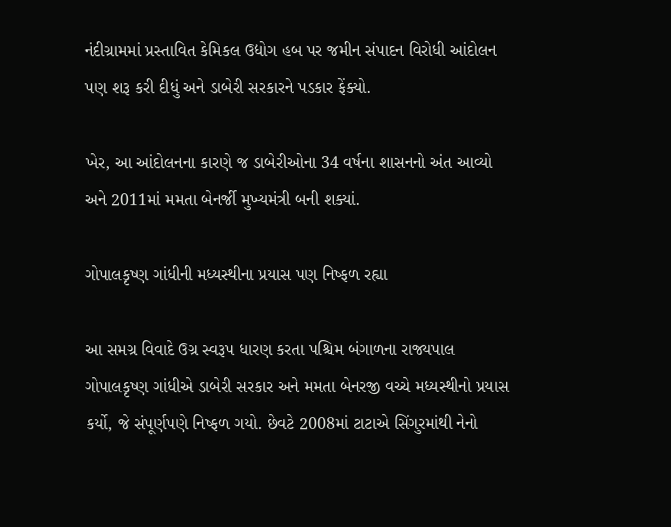નંદીગ્રામમાં પ્રસ્તાવિત કેમિકલ ઉદ્યોગ હબ પર જમીન સંપાદન વિરોધી આંદોલન પણ શરૂ કરી દીધું અને ડાબેરી સરકારને પડકાર ફેંક્યો.

ખેર, આ આંદોલનના કારણે જ ડાબેરીઓના 34 વર્ષના શાસનનો અંત આવ્યો અને 2011માં મમતા બેનર્જી મુખ્યમંત્રી બની શક્યાં.

ગોપાલકૃષ્ણ ગાંધીની મધ્યસ્થીના પ્રયાસ પણ નિષ્ફળ રહ્યા

આ સમગ્ર વિવાદે ઉગ્ર સ્વરૂપ ધારણ કરતા પશ્ચિમ બંગાળના રાજ્યપાલ ગોપાલકૃષ્ણ ગાંધીએ ડાબેરી સરકાર અને મમતા બેનરજી વચ્ચે મધ્યસ્થીનો પ્રયાસ કર્યો, જે સંપૂર્ણપણે નિષ્ફળ ગયો. છેવટે 2008માં ટાટાએ સિંગુરમાંથી નેનો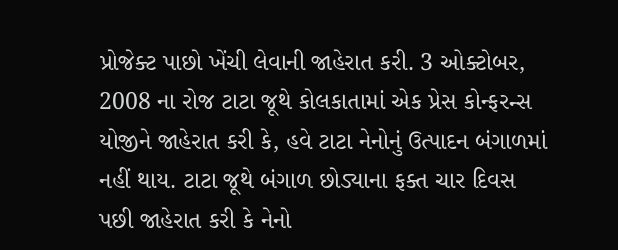પ્રોજેક્ટ પાછો ખેંચી લેવાની જાહેરાત કરી. 3 ઓક્ટોબર, 2008 ના રોજ ટાટા જૂથે કોલકાતામાં એક પ્રેસ કોન્ફરન્સ યોજીને જાહેરાત કરી કે, હવે ટાટા નેનોનું ઉત્પાદન બંગાળમાં નહીં થાય. ટાટા જૂથે બંગાળ છોડ્યાના ફક્ત ચાર દિવસ પછી જાહેરાત કરી કે નેનો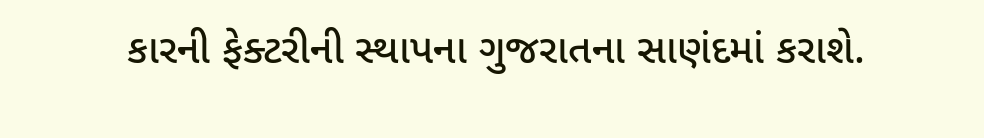કારની ફેક્ટરીની સ્થાપના ગુજરાતના સાણંદમાં કરાશે.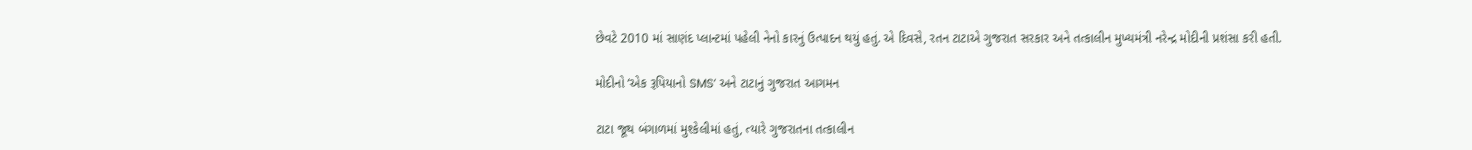છેવટે 2010 માં સાણંદ પ્લાન્ટમાં પહેલી નેનો કારનું ઉત્પાદન થયું હતું. એ દિવસે, રતન ટાટાએ ગુજરાત સરકાર અને તત્કાલીન મુખ્યમંત્રી નરેન્દ્ર મોદીની પ્રશંસા કરી હતી.

મોદીનો ‘એક રૂપિયાનો SMS’ અને ટાટાનું ગુજરાત આગમન

ટાટા જૂથ બંગાળમાં મુશ્કેલીમાં હતું, ત્યારે ગુજરાતના તત્કાલીન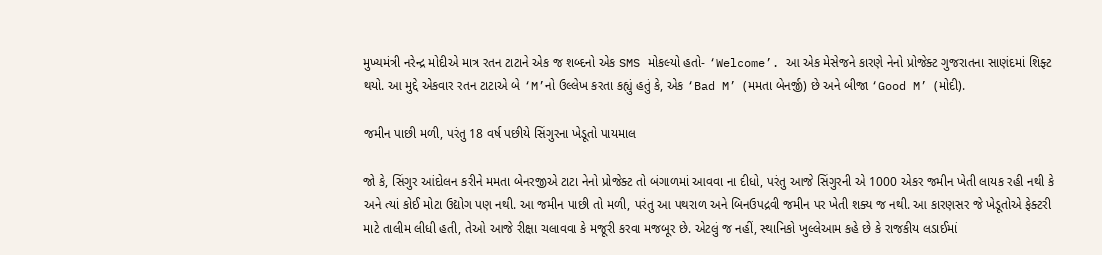મુખ્યમંત્રી નરેન્દ્ર મોદીએ માત્ર રતન ટાટાને એક જ શબ્દનો એક SMS મોકલ્યો હતો- ‘Welcome’. આ એક મેસેજને કારણે નેનો પ્રોજેક્ટ ગુજરાતના સાણંદમાં શિફ્ટ થયો. આ મુદ્દે એકવાર રતન ટાટાએ બે ‘M’નો ઉલ્લેખ કરતા કહ્યું હતું કે, એક ‘Bad M’ (મમતા બેનર્જી) છે અને બીજા ‘Good M’ (મોદી).

જમીન પાછી મળી, પરંતુ 18 વર્ષ પછીયે સિંગુરના ખેડૂતો પાયમાલ

જો કે, સિંગુર આંદોલન કરીને મમતા બેનરજીએ ટાટા નેનો પ્રોજેક્ટ તો બંગાળમાં આવવા ના દીધો, પરંતુ આજે સિંગુરની એ 1000 એકર જમીન ખેતી લાયક રહી નથી કે અને ત્યાં કોઈ મોટા ઉદ્યોગ પણ નથી. આ જમીન પાછી તો મળી, પરંતુ આ પથરાળ અને બિનઉપદ્રવી જમીન પર ખેતી શક્ય જ નથી. આ કારણસર જે ખેડૂતોએ ફેક્ટરી માટે તાલીમ લીધી હતી, તેઓ આજે રીક્ષા ચલાવવા કે મજૂરી કરવા મજબૂર છે. એટલું જ નહીં, સ્થાનિકો ખુલ્લેઆમ કહે છે કે રાજકીય લડાઈમાં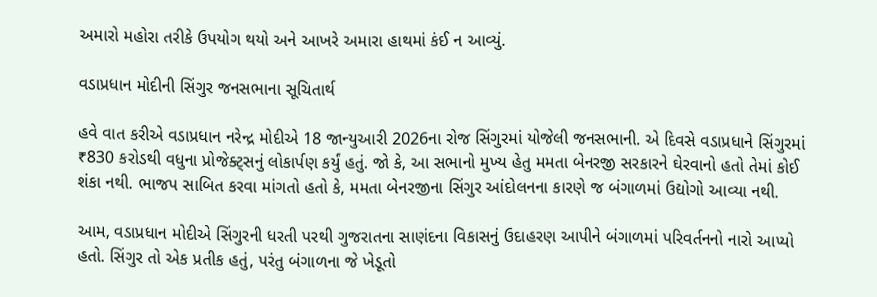અમારો મહોરા તરીકે ઉપયોગ થયો અને આખરે અમારા હાથમાં કંઈ ન આવ્યું.

વડાપ્રધાન મોદીની સિંગુર જનસભાના સૂચિતાર્થ

હવે વાત કરીએ વડાપ્રધાન નરેન્દ્ર મોદીએ 18 જાન્યુઆરી 2026ના રોજ સિંગુરમાં યોજેલી જનસભાની. એ દિવસે વડાપ્રધાને સિંગુરમાં ₹830 કરોડથી વધુના પ્રોજેક્ટ્સનું લોકાર્પણ કર્યું હતું. જો કે, આ સભાનો મુખ્ય હેતુ મમતા બેનરજી સરકારને ઘેરવાનો હતો તેમાં કોઈ શંકા નથી. ભાજપ સાબિત કરવા માંગતો હતો કે, મમતા બેનરજીના સિંગુર આંદોલનના કારણે જ બંગાળમાં ઉદ્યોગો આવ્યા નથી.

આમ, વડાપ્રધાન મોદીએ સિંગુરની ધરતી પરથી ગુજરાતના સાણંદના વિકાસનું ઉદાહરણ આપીને બંગાળમાં પરિવર્તનનો નારો આપ્યો હતો. સિંગુર તો એક પ્રતીક હતું, પરંતુ બંગાળના જે ખેડૂતો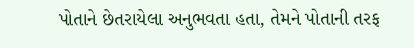પોતાને છેતરાયેલા અનુભવતા હતા, તેમને પોતાની તરફ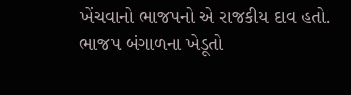ખેંચવાનો ભાજપનો એ રાજકીય દાવ હતો. ભાજપ બંગાળના ખેડૂતો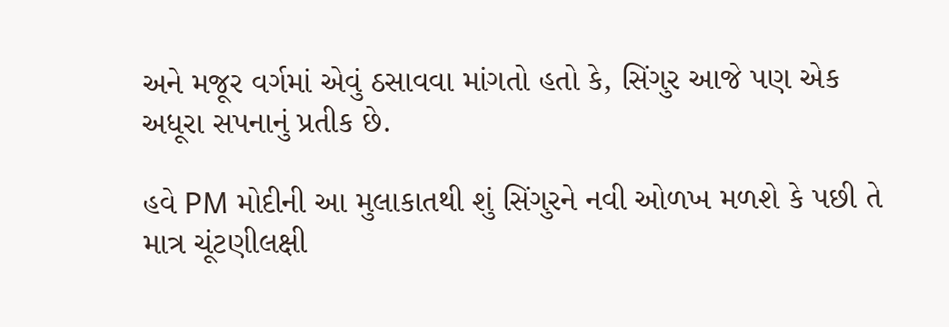અને મજૂર વર્ગમાં એવું ઠસાવવા માંગતો હતો કે, સિંગુર આજે પણ એક અધૂરા સપનાનું પ્રતીક છે.

હવે PM મોદીની આ મુલાકાતથી શું સિંગુરને નવી ઓળખ મળશે કે પછી તે માત્ર ચૂંટણીલક્ષી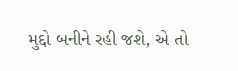મુદ્દો બનીને રહી જશે, એ તો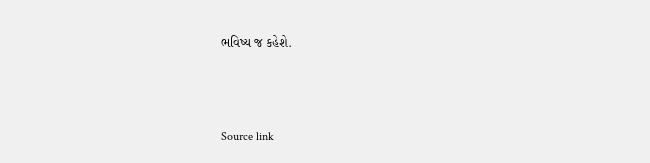ભવિષ્ય જ કહેશે.



Source link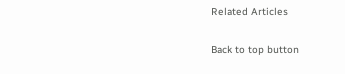Related Articles

Back to top button